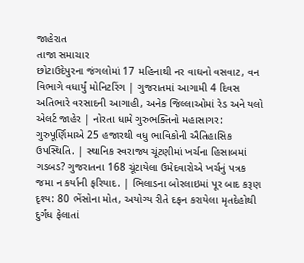જાહેરાત
તાજા સમાચાર
છોટાઉદેપુરના જંગલોમાં 17 મહિનાથી નર વાઘનો વસવાટ, વન વિભાગે વધાર્યું મોનિટરિંગ | ગુજરાતમાં આગામી 4 દિવસ અતિભારે વરસાદની આગાહી, અનેક જિલ્લાઓમાં રેડ અને યલો એલર્ટ જાહેર | નોરતા ધામે ગુરુભક્તિનો મહાસાગર: ગુરુપૂર્ણિમાએ 25 હજારથી વધુ ભાવિકોની ઐતિહાસિક ઉપસ્થિતિ. | સ્થાનિક સ્વરાજ્ય ચૂંટણીમાં ખર્ચના હિસાબમાં ગડબડ? ગુજરાતના 168 ચૂંટાયેલા ઉમેદવારોએ ખર્ચનું પત્રક જમા ન કર્યાની ફરિયાદ. | ભિલાડના બોરલાઇમાં પૂર બાદ કરૂણ દૃશ્ય: 80 ભેંસોના મોત, અયોગ્ય રીતે દફન કરાયેલા મૃતદેહોથી દુર્ગંધ ફેલાતાં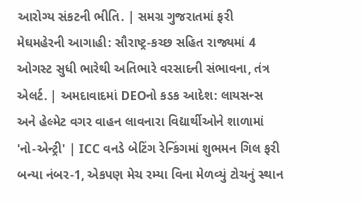આરોગ્ય સંકટની ભીતિ. | સમગ્ર ગુજરાતમાં ફરી મેઘમહેરની આગાહી: સૌરાષ્ટ્ર-કચ્છ સહિત રાજ્યમાં 4 ઓગસ્ટ સુધી ભારેથી અતિભારે વરસાદની સંભાવના, તંત્ર એલર્ટ. | અમદાવાદમાં DEOનો કડક આદેશ: લાયસન્સ અને હેલ્મેટ વગર વાહન લાવનારા વિદ્યાર્થીઓને શાળામાં 'નો-એન્ટ્રી' | ICC વનડે બેટિંગ રેન્કિંગમાં શુભમન ગિલ ફરી બન્યા નંબર-1, એકપણ મેચ રમ્યા વિના મેળવ્યું ટોચનું સ્થાન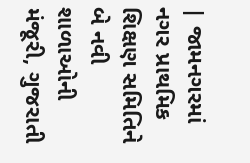| જામનગરમાં નગર પ્રાથમિક શિક્ષણ સમિતિને બે નવી શાળાઓની મંજૂરી, ગુજરાતી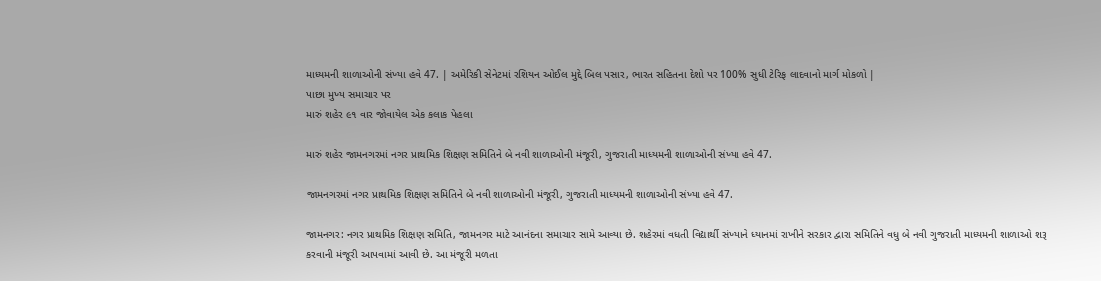માધ્યમની શાળાઓની સંખ્યા હવે 47. | અમેરિકી સેનેટમાં રશિયન ઓઈલ મુદ્દે બિલ પસાર, ભારત સહિતના દેશો પર 100% સુધી ટેરિફ લાદવાનો માર્ગ મોકળો |
પાછા મુખ્ય સમાચાર પર
મારું શહેર ૯૧ વાર જોવાયેલ એક કલાક પેહલા

મારું શહેર જામનગરમાં નગર પ્રાથમિક શિક્ષણ સમિતિને બે નવી શાળાઓની મંજૂરી, ગુજરાતી માધ્યમની શાળાઓની સંખ્યા હવે 47.

જામનગરમાં નગર પ્રાથમિક શિક્ષણ સમિતિને બે નવી શાળાઓની મંજૂરી, ગુજરાતી માધ્યમની શાળાઓની સંખ્યા હવે 47.

જામનગર: નગર પ્રાથમિક શિક્ષણ સમિતિ, જામનગર માટે આનંદના સમાચાર સામે આવ્યા છે. શહેરમાં વધતી વિદ્યાર્થી સંખ્યાને ધ્યાનમાં રાખીને સરકાર દ્વારા સમિતિને વધુ બે નવી ગુજરાતી માધ્યમની શાળાઓ શરૂ કરવાની મંજૂરી આપવામાં આવી છે. આ મંજૂરી મળતા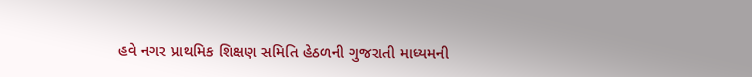હવે નગર પ્રાથમિક શિક્ષણ સમિતિ હેઠળની ગુજરાતી માધ્યમની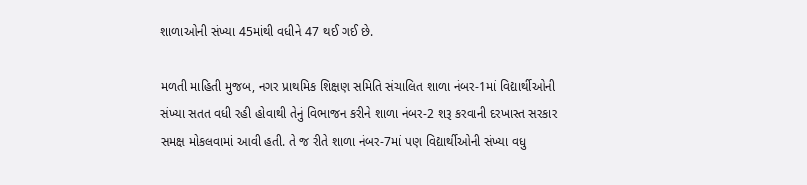શાળાઓની સંખ્યા 45માંથી વધીને 47 થઈ ગઈ છે.

મળતી માહિતી મુજબ, નગર પ્રાથમિક શિક્ષણ સમિતિ સંચાલિત શાળા નંબર-1માં વિદ્યાર્થીઓની સંખ્યા સતત વધી રહી હોવાથી તેનું વિભાજન કરીને શાળા નંબર-2 શરૂ કરવાની દરખાસ્ત સરકાર સમક્ષ મોકલવામાં આવી હતી. તે જ રીતે શાળા નંબર-7માં પણ વિદ્યાર્થીઓની સંખ્યા વધુ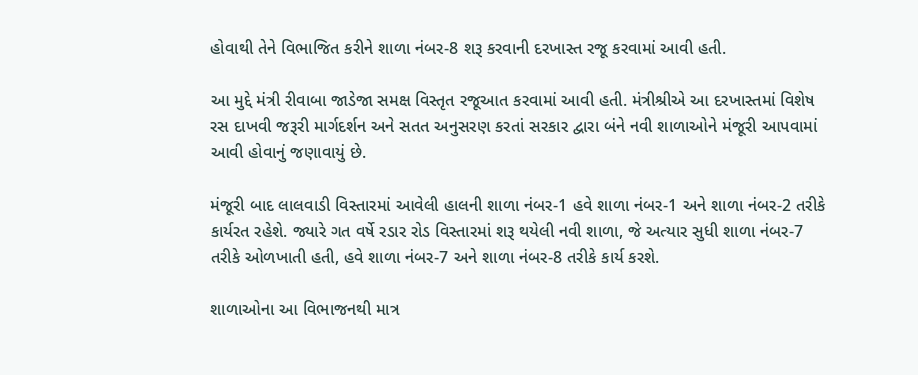હોવાથી તેને વિભાજિત કરીને શાળા નંબર-8 શરૂ કરવાની દરખાસ્ત રજૂ કરવામાં આવી હતી.

આ મુદ્દે મંત્રી રીવાબા જાડેજા સમક્ષ વિસ્તૃત રજૂઆત કરવામાં આવી હતી. મંત્રીશ્રીએ આ દરખાસ્તમાં વિશેષ રસ દાખવી જરૂરી માર્ગદર્શન અને સતત અનુસરણ કરતાં સરકાર દ્વારા બંને નવી શાળાઓને મંજૂરી આપવામાં આવી હોવાનું જણાવાયું છે.

મંજૂરી બાદ લાલવાડી વિસ્તારમાં આવેલી હાલની શાળા નંબર-1 હવે શાળા નંબર-1 અને શાળા નંબર-2 તરીકે કાર્યરત રહેશે. જ્યારે ગત વર્ષે રડાર રોડ વિસ્તારમાં શરૂ થયેલી નવી શાળા, જે અત્યાર સુધી શાળા નંબર-7 તરીકે ઓળખાતી હતી, હવે શાળા નંબર-7 અને શાળા નંબર-8 તરીકે કાર્ય કરશે.

શાળાઓના આ વિભાજનથી માત્ર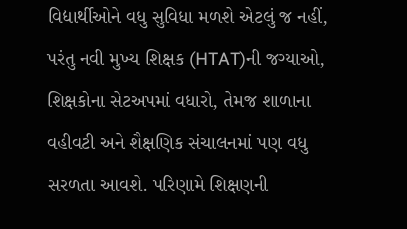વિદ્યાર્થીઓને વધુ સુવિધા મળશે એટલું જ નહીં, પરંતુ નવી મુખ્ય શિક્ષક (HTAT)ની જગ્યાઓ, શિક્ષકોના સેટઅપમાં વધારો, તેમજ શાળાના વહીવટી અને શૈક્ષણિક સંચાલનમાં પણ વધુ સરળતા આવશે. પરિણામે શિક્ષણની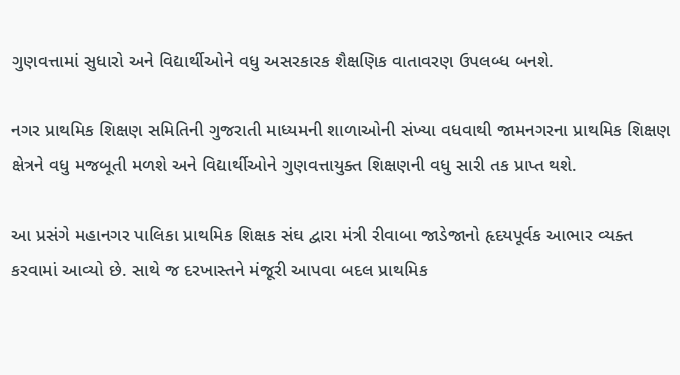ગુણવત્તામાં સુધારો અને વિદ્યાર્થીઓને વધુ અસરકારક શૈક્ષણિક વાતાવરણ ઉપલબ્ધ બનશે.

નગર પ્રાથમિક શિક્ષણ સમિતિની ગુજરાતી માધ્યમની શાળાઓની સંખ્યા વધવાથી જામનગરના પ્રાથમિક શિક્ષણ ક્ષેત્રને વધુ મજબૂતી મળશે અને વિદ્યાર્થીઓને ગુણવત્તાયુક્ત શિક્ષણની વધુ સારી તક પ્રાપ્ત થશે.

આ પ્રસંગે મહાનગર પાલિકા પ્રાથમિક શિક્ષક સંઘ દ્વારા મંત્રી રીવાબા જાડેજાનો હૃદયપૂર્વક આભાર વ્યક્ત કરવામાં આવ્યો છે. સાથે જ દરખાસ્તને મંજૂરી આપવા બદલ પ્રાથમિક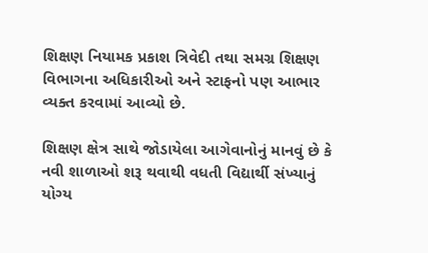શિક્ષણ નિયામક પ્રકાશ ત્રિવેદી તથા સમગ્ર શિક્ષણ વિભાગના અધિકારીઓ અને સ્ટાફનો પણ આભાર વ્યક્ત કરવામાં આવ્યો છે.

શિક્ષણ ક્ષેત્ર સાથે જોડાયેલા આગેવાનોનું માનવું છે કે નવી શાળાઓ શરૂ થવાથી વધતી વિદ્યાર્થી સંખ્યાનું યોગ્ય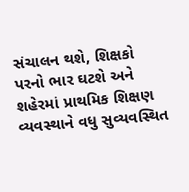સંચાલન થશે, શિક્ષકો પરનો ભાર ઘટશે અને શહેરમાં પ્રાથમિક શિક્ષણ વ્યવસ્થાને વધુ સુવ્યવસ્થિત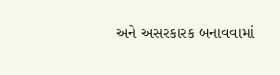અને અસરકારક બનાવવામાં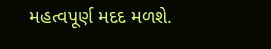મહત્વપૂર્ણ મદદ મળશે.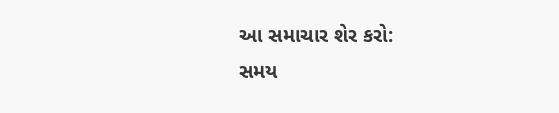આ સમાચાર શેર કરો:
સમય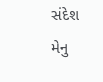સંદેશ મેનુ